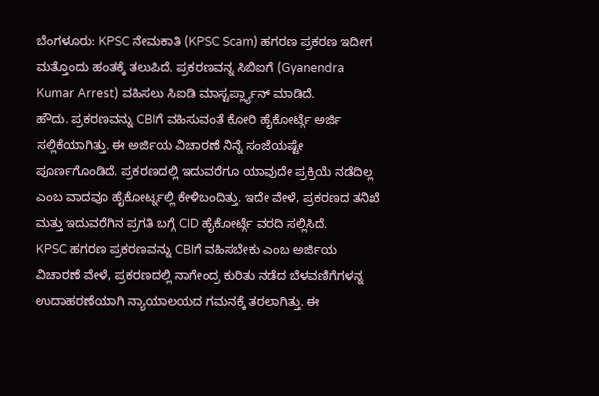ಬೆಂಗಳೂರು: KPSC ನೇಮಕಾತಿ (KPSC Scam) ಹಗರಣ ಪ್ರಕರಣ ಇದೀಗ ಮತ್ತೊಂದು ಹಂತಕ್ಕೆ ತಲುಪಿದೆ. ಪ್ರಕರಣವನ್ನ ಸಿಬಿಐಗೆ (Gyanendra Kumar Arrest) ವಹಿಸಲು ಸಿಐಡಿ ಮಾಸ್ಟರ್ಪ್ಲ್ಯಾನ್ ಮಾಡಿದೆ.
ಹೌದು. ಪ್ರಕರಣವನ್ನು CBIಗೆ ವಹಿಸುವಂತೆ ಕೋರಿ ಹೈಕೋರ್ಟ್ಗೆ ಅರ್ಜಿ ಸಲ್ಲಿಕೆಯಾಗಿತ್ತು. ಈ ಅರ್ಜಿಯ ವಿಚಾರಣೆ ನಿನ್ನೆ ಸಂಜೆಯಷ್ಟೇ ಪೂರ್ಣಗೊಂಡಿದೆ. ಪ್ರಕರಣದಲ್ಲಿ ಇದುವರೆಗೂ ಯಾವುದೇ ಪ್ರಕ್ರಿಯೆ ನಡೆದಿಲ್ಲ ಎಂಬ ವಾದವೂ ಹೈಕೋರ್ಟ್ನಲ್ಲಿ ಕೇಳಿಬಂದಿತ್ತು. ಇದೇ ವೇಳೆ, ಪ್ರಕರಣದ ತನಿಖೆ ಮತ್ತು ಇದುವರೆಗಿನ ಪ್ರಗತಿ ಬಗ್ಗೆ CID ಹೈಕೋರ್ಟ್ಗೆ ವರದಿ ಸಲ್ಲಿಸಿದೆ.
KPSC ಹಗರಣ ಪ್ರಕರಣವನ್ನು CBIಗೆ ವಹಿಸಬೇಕು ಎಂಬ ಅರ್ಜಿಯ ವಿಚಾರಣೆ ವೇಳೆ, ಪ್ರಕರಣದಲ್ಲಿ ನಾಗೇಂದ್ರ ಕುರಿತು ನಡೆದ ಬೆಳವಣಿಗೆಗಳನ್ನ ಉದಾಹರಣೆಯಾಗಿ ನ್ಯಾಯಾಲಯದ ಗಮನಕ್ಕೆ ತರಲಾಗಿತ್ತು. ಈ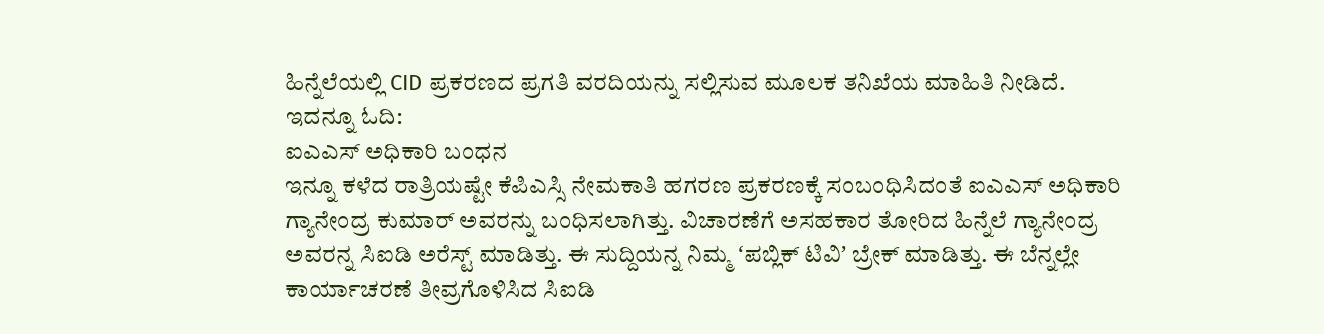ಹಿನ್ನೆಲೆಯಲ್ಲಿ CID ಪ್ರಕರಣದ ಪ್ರಗತಿ ವರದಿಯನ್ನು ಸಲ್ಲಿಸುವ ಮೂಲಕ ತನಿಖೆಯ ಮಾಹಿತಿ ನೀಡಿದೆ. ಇದನ್ನೂ ಓದಿ:
ಐಎಎಸ್ ಅಧಿಕಾರಿ ಬಂಧನ
ಇನ್ನೂ ಕಳೆದ ರಾತ್ರಿಯಷ್ಟೇ ಕೆಪಿಎಸ್ಸಿ ನೇಮಕಾತಿ ಹಗರಣ ಪ್ರಕರಣಕ್ಕೆ ಸಂಬಂಧಿಸಿದಂತೆ ಐಎಎಸ್ ಅಧಿಕಾರಿ ಗ್ಯಾನೇಂದ್ರ ಕುಮಾರ್ ಅವರನ್ನು ಬಂಧಿಸಲಾಗಿತ್ತು. ವಿಚಾರಣೆಗೆ ಅಸಹಕಾರ ತೋರಿದ ಹಿನ್ನೆಲೆ ಗ್ಯಾನೇಂದ್ರ ಅವರನ್ನ ಸಿಐಡಿ ಅರೆಸ್ಟ್ ಮಾಡಿತ್ತು. ಈ ಸುದ್ದಿಯನ್ನ ನಿಮ್ಮ ʻಪಬ್ಲಿಕ್ ಟಿವಿʼ ಬ್ರೇಕ್ ಮಾಡಿತ್ತು. ಈ ಬೆನ್ನಲ್ಲೇ ಕಾರ್ಯಾಚರಣೆ ತೀವ್ರಗೊಳಿಸಿದ ಸಿಐಡಿ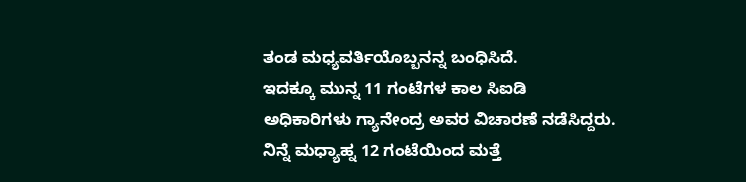ತಂಡ ಮಧ್ಯವರ್ತಿಯೊಬ್ಬನನ್ನ ಬಂಧಿಸಿದೆ.
ಇದಕ್ಕೂ ಮುನ್ನ 11 ಗಂಟೆಗಳ ಕಾಲ ಸಿಐಡಿ ಅಧಿಕಾರಿಗಳು ಗ್ಯಾನೇಂದ್ರ ಅವರ ವಿಚಾರಣೆ ನಡೆಸಿದ್ದರು. ನಿನ್ನೆ ಮಧ್ಯಾಹ್ನ 12 ಗಂಟೆಯಿಂದ ಮತ್ತೆ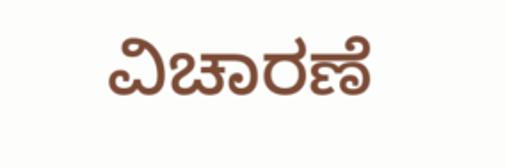ವಿಚಾರಣೆ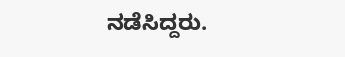ನಡೆಸಿದ್ದರು.